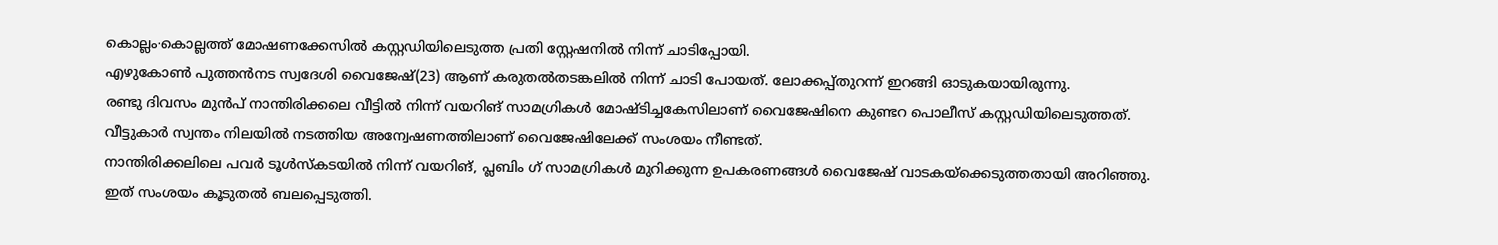കൊല്ലം∙കൊല്ലത്ത് മോഷണക്കേസിൽ കസ്റ്റഡിയിലെടുത്ത പ്രതി സ്റ്റേഷനിൽ നിന്ന് ചാടിപ്പോയി.
എഴുകോൺ പുത്തൻനട സ്വദേശി വൈജേഷ്(23) ആണ് കരുതൽതടങ്കലിൽ നിന്ന് ചാടി പോയത്. ലോക്കപ്പ്തുറന്ന് ഇറങ്ങി ഓടുകയായിരുന്നു.
രണ്ടു ദിവസം മുൻപ് നാന്തിരിക്കലെ വീട്ടിൽ നിന്ന് വയറിങ് സാമഗ്രികൾ മോഷ്ടിച്ചകേസിലാണ് വൈജേഷിനെ കുണ്ടറ പൊലീസ് കസ്റ്റഡിയിലെടുത്തത്.
വീട്ടുകാർ സ്വന്തം നിലയിൽ നടത്തിയ അന്വേഷണത്തിലാണ് വൈജേഷിലേക്ക് സംശയം നീണ്ടത്.
നാന്തിരിക്കലിലെ പവർ ടൂൾസ്കടയിൽ നിന്ന് വയറിങ്, പ്ലബിം ഗ് സാമഗ്രികൾ മുറിക്കുന്ന ഉപകരണങ്ങൾ വൈജേഷ് വാടകയ്ക്കെടുത്തതായി അറിഞ്ഞു.
ഇത് സംശയം കൂടുതൽ ബലപ്പെടുത്തി.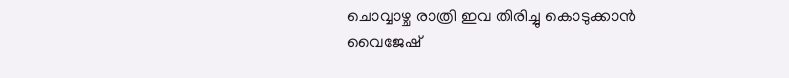ചൊവ്വാഴ്ച രാത്രി ഇവ തിരിച്ചു കൊടുക്കാൻ വൈജേഷ്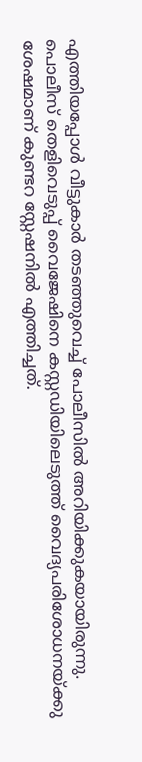എത്തിയപ്പോൾ വീട്ടുകാർ തടഞ്ഞുവെച്ച് പോലീസിൽ അറിയിക്കുകയായിരുന്നു.
പൊലീസ് തെളിവെടുപ്പ് വൈജേഷിനെ കസ്റ്റഡിയിലെടുത്ത് വൈദ്യപരിശോധനയ്ക്കു ശേഷമാണ് കുണ്ടറ സ്റ്റേഷനിൽ എത്തിച്ചത്.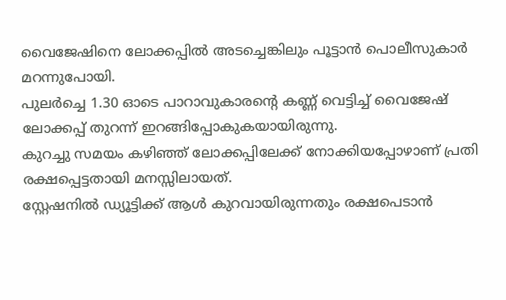വൈജേഷിനെ ലോക്കപ്പിൽ അടച്ചെങ്കിലും പൂട്ടാൻ പൊലീസുകാർ മറന്നുപോയി.
പുലർച്ചെ 1.30 ഓടെ പാറാവുകാരൻ്റെ കണ്ണ് വെട്ടിച്ച് വൈജേഷ് ലോക്കപ്പ് തുറന്ന് ഇറങ്ങിപ്പോകുകയായിരുന്നു.
കുറച്ചു സമയം കഴിഞ്ഞ് ലോക്കപ്പിലേക്ക് നോക്കിയപ്പോഴാണ് പ്രതി രക്ഷപ്പെട്ടതായി മനസ്സിലായത്.
സ്റ്റേഷനിൽ ഡ്യൂട്ടിക്ക് ആൾ കുറവായിരുന്നതും രക്ഷപെടാൻ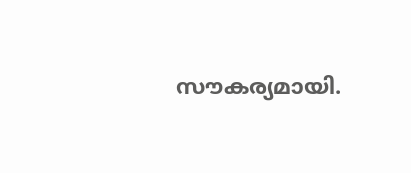സൗകര്യമായി.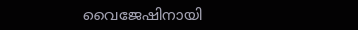വൈജേഷിനായി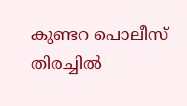കുണ്ടറ പൊലീസ് തിരച്ചിൽ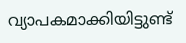വ്യാപകമാക്കിയിട്ടുണ്ട്